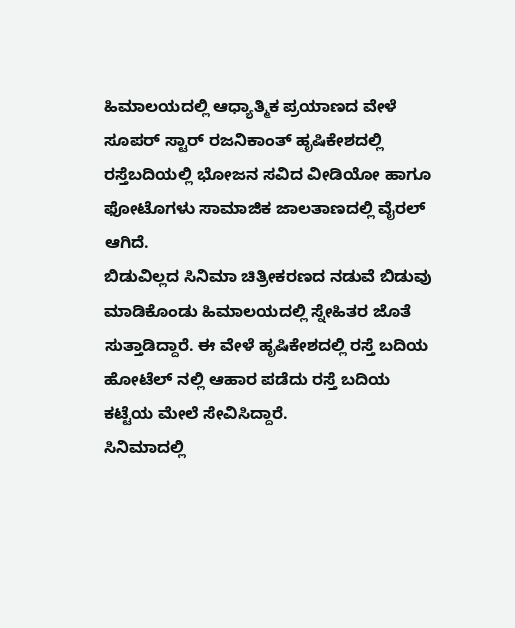ಹಿಮಾಲಯದಲ್ಲಿ ಆಧ್ಯಾತ್ಮಿಕ ಪ್ರಯಾಣದ ವೇಳೆ ಸೂಪರ್ ಸ್ಟಾರ್ ರಜನಿಕಾಂತ್ ಹೃಷಿಕೇಶದಲ್ಲಿ ರಸ್ತೆಬದಿಯಲ್ಲಿ ಭೋಜನ ಸವಿದ ವೀಡಿಯೋ ಹಾಗೂ ಫೋಟೊಗಳು ಸಾಮಾಜಿಕ ಜಾಲತಾಣದಲ್ಲಿ ವೈರಲ್ ಆಗಿದೆ.
ಬಿಡುವಿಲ್ಲದ ಸಿನಿಮಾ ಚಿತ್ರೀಕರಣದ ನಡುವೆ ಬಿಡುವು ಮಾಡಿಕೊಂಡು ಹಿಮಾಲಯದಲ್ಲಿ ಸ್ನೇಹಿತರ ಜೊತೆ ಸುತ್ತಾಡಿದ್ದಾರೆ. ಈ ವೇಳೆ ಹೃಷಿಕೇಶದಲ್ಲಿ ರಸ್ತೆ ಬದಿಯ ಹೋಟೆಲ್ ನಲ್ಲಿ ಆಹಾರ ಪಡೆದು ರಸ್ತೆ ಬದಿಯ ಕಟ್ಟೆಯ ಮೇಲೆ ಸೇವಿಸಿದ್ದಾರೆ.
ಸಿನಿಮಾದಲ್ಲಿ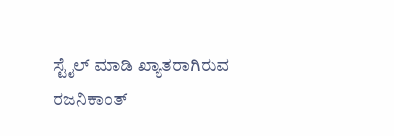ಸ್ಟೈಲ್ ಮಾಡಿ ಖ್ಯಾತರಾಗಿರುವ ರಜನಿಕಾಂತ್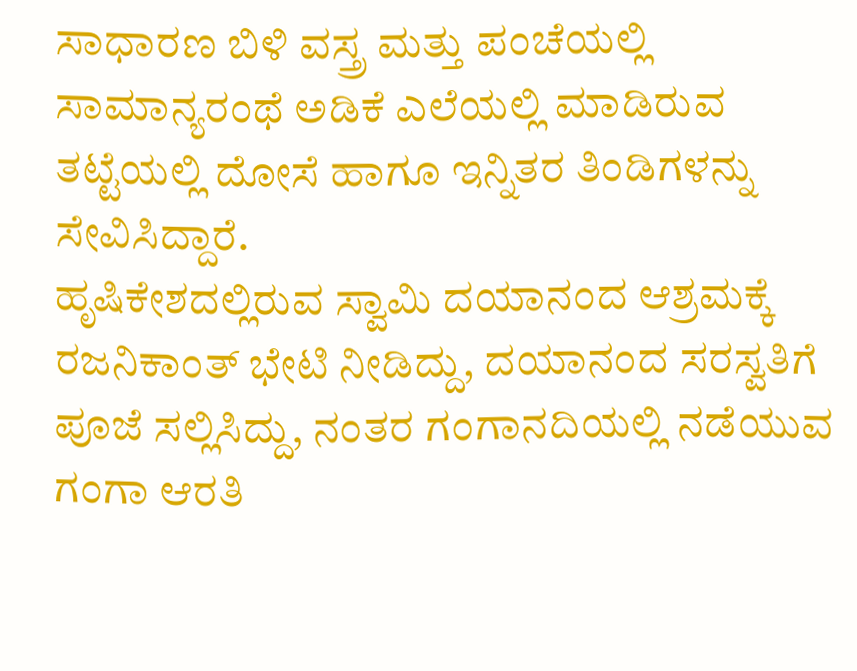ಸಾಧಾರಣ ಬಿಳಿ ವಸ್ತ್ರ ಮತ್ತು ಪಂಚೆಯಲ್ಲಿ ಸಾಮಾನ್ಯರಂಥೆ ಅಡಿಕೆ ಎಲೆಯಲ್ಲಿ ಮಾಡಿರುವ ತಟ್ಟೆಯಲ್ಲಿ ದೋಸೆ ಹಾಗೂ ಇನ್ನಿತರ ತಿಂಡಿಗಳನ್ನು ಸೇವಿಸಿದ್ದಾರೆ.
ಹೃಷಿಕೇಶದಲ್ಲಿರುವ ಸ್ವಾಮಿ ದಯಾನಂದ ಆಶ್ರಮಕ್ಕೆ ರಜನಿಕಾಂತ್ ಭೇಟಿ ನೀಡಿದ್ದು, ದಯಾನಂದ ಸರಸ್ವತಿಗೆ ಪೂಜೆ ಸಲ್ಲಿಸಿದ್ದು, ನಂತರ ಗಂಗಾನದಿಯಲ್ಲಿ ನಡೆಯುವ ಗಂಗಾ ಆರತಿ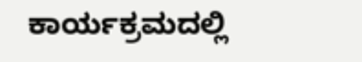ಕಾರ್ಯಕ್ರಮದಲ್ಲಿ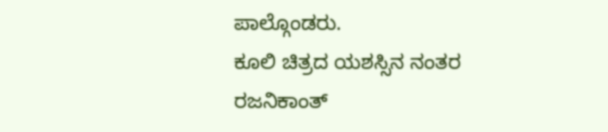ಪಾಲ್ಗೊಂಡರು.
ಕೂಲಿ ಚಿತ್ರದ ಯಶಸ್ಸಿನ ನಂತರ ರಜನಿಕಾಂತ್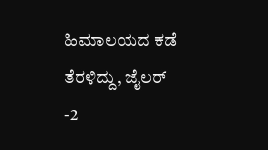ಹಿಮಾಲಯದ ಕಡೆ ತೆರಳಿದ್ದು, ಜೈಲರ್ -2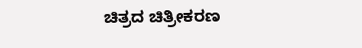ಚಿತ್ರದ ಚಿತ್ರೀಕರಣ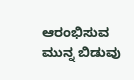ಆರಂಭಿಸುವ ಮುನ್ನ ಬಿಡುವು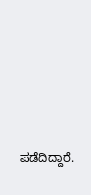ಪಡೆದಿದ್ದಾರೆ.